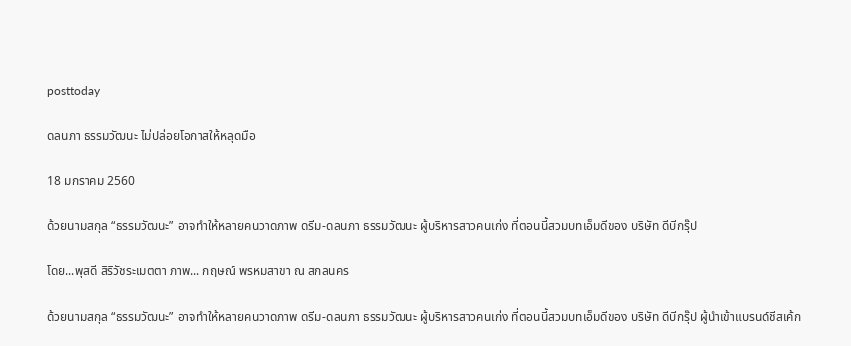posttoday

ดลนภา ธรรมวัฒนะ ไม่ปล่อยโอกาสให้หลุดมือ

18 มกราคม 2560

ด้วยนามสกุล “ธรรมวัฒนะ” อาจทำให้หลายคนวาดภาพ ดรีม-ดลนภา ธรรมวัฒนะ ผู้บริหารสาวคนเก่ง ที่ตอนนี้สวมบทเอ็มดีของ บริษัท ดีบีกรุ๊ป

โดย...พุสดี สิริวัชระเมตตา ภาพ... กฤษณ์ พรหมสาขา ณ สกลนคร

ด้วยนามสกุล “ธรรมวัฒนะ” อาจทำให้หลายคนวาดภาพ ดรีม-ดลนภา ธรรมวัฒนะ ผู้บริหารสาวคนเก่ง ที่ตอนนี้สวมบทเอ็มดีของ บริษัท ดีบีกรุ๊ป ผู้นำเข้าแบรนด์ชีสเค้ก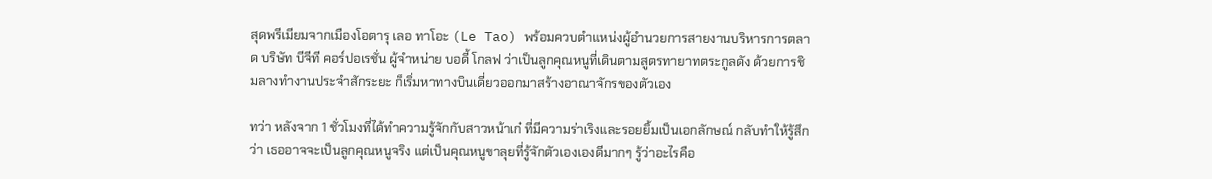สุดพรีเมียมจากเมืองโอตารุ เลอ ทาโอะ (Le Tao) พร้อมควบตำแหน่งผู้อำนวยการสายงานบริหารการตลาด บริษัท บีจีที คอร์ปอเรชั่น ผู้จำหน่าย บอดี้ โกลฟ ว่าเป็นลูกคุณหนูที่เดินตามสูตรทายาทตระกูลดัง ด้วยการชิมลางทำงานประจำสักระยะ ก็เริ่มหาทางบินเดี่ยวออกมาสร้างอาณาจักรของตัวเอง

ทว่า หลังจาก 1 ชั่วโมงที่ได้ทำความรู้จักกับสาวหน้าเก๋ ที่มีความร่าเริงและรอยยิ้มเป็นเอกลักษณ์ กลับทำให้รู้สึกว่า เธออาจจะเป็นลูกคุณหนูจริง แต่เป็นคุณหนูขาลุยที่รู้จักตัวเองเองดีมากๆ รู้ว่าอะไรคือ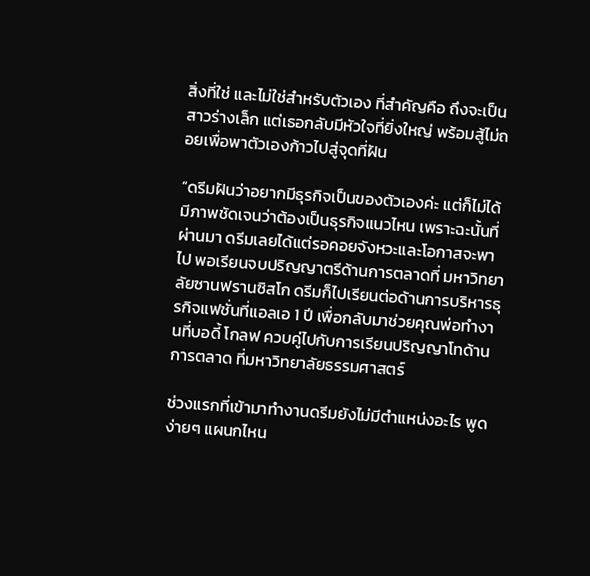สิ่งที่ใช่ และไม่ใช่สำหรับตัวเอง ที่สำคัญคือ ถึงจะเป็นสาวร่างเล็ก แต่เธอกลับมีหัวใจที่ยิ่งใหญ่ พร้อมสู้ไม่ถอยเพื่อพาตัวเองก้าวไปสู่จุดที่ฝัน

“ดรีมฝันว่าอยากมีธุรกิจเป็นของตัวเองค่ะ แต่ก็ไม่ได้มีภาพชัดเจนว่าต้องเป็นธุรกิจแนวไหน เพราะฉะนั้นที่ผ่านมา ดรีมเลยได้แต่รอคอยจังหวะและโอกาสจะพาไป พอเรียนจบปริญญาตรีด้านการตลาดที่ มหาวิทยาลัยซานฟรานซิสโก ดรีมก็ไปเรียนต่อด้านการบริหารธุรกิจแฟชั่นที่แอลเอ 1 ปี เพื่อกลับมาช่วยคุณพ่อทำงานที่บอดี้ โกลฟ ควบคู่ไปกับการเรียนปริญญาโทด้านการตลาด ที่มหาวิทยาลัยธรรมศาสตร์

ช่วงแรกที่เข้ามาทำงานดรีมยังไม่มีตำแหน่งอะไร พูดง่ายๆ แผนกไหน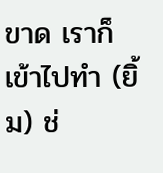ขาด เราก็เข้าไปทำ (ยิ้ม) ช่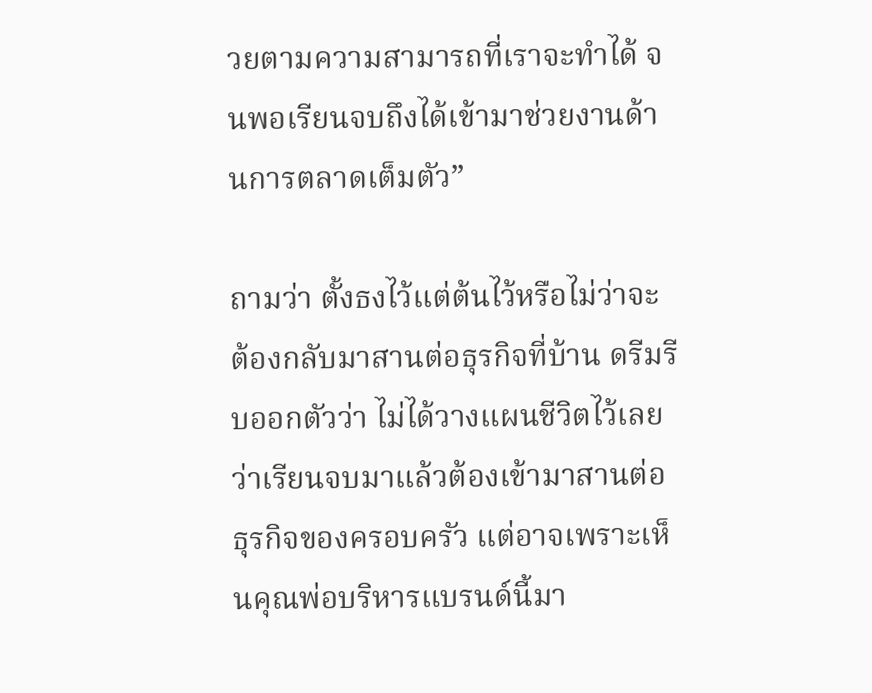วยตามความสามารถที่เราจะทำได้ จนพอเรียนจบถึงได้เข้ามาช่วยงานด้านการตลาดเต็มตัว”

ถามว่า ตั้งธงไว้แต่ต้นไว้หรือไม่ว่าจะต้องกลับมาสานต่อธุรกิจที่บ้าน ดรีมรีบออกตัวว่า ไม่ได้วางแผนชีวิตไว้เลย ว่าเรียนจบมาแล้วต้องเข้ามาสานต่อธุรกิจของครอบครัว แต่อาจเพราะเห็นคุณพ่อบริหารแบรนด์นี้มา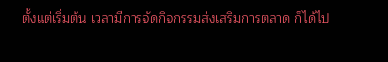ตั้งแต่เริ่มต้น เวลามีการจัดกิจกรรมส่งเสริมการตลาด ก็ได้ไป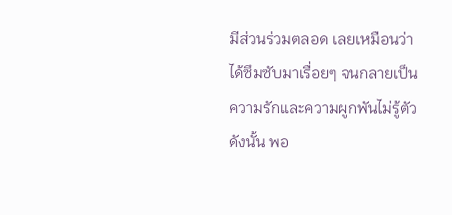มีส่วนร่วมตลอด เลยเหมือนว่าได้ซึมซับมาเรื่อยๆ จนกลายเป็นความรักและความผูกพันไม่รู้ตัว ดังนั้น พอ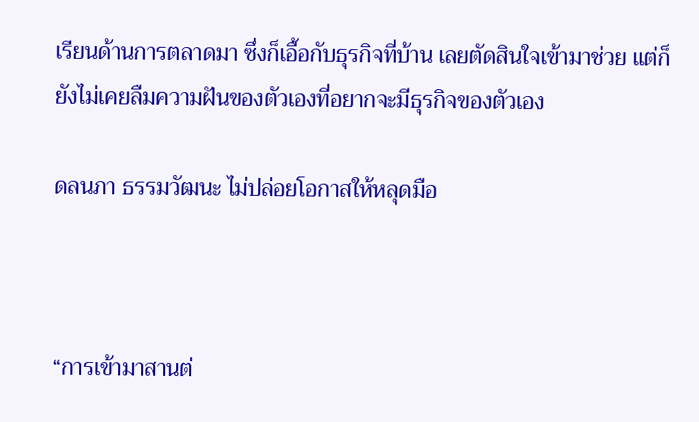เรียนด้านการตลาดมา ซึ่งก็เอื้อกับธุรกิจที่บ้าน เลยตัดสินใจเข้ามาช่วย แต่ก็ยังไม่เคยลืมความฝันของตัวเองที่อยากจะมีธุรกิจของตัวเอง

ดลนภา ธรรมวัฒนะ ไม่ปล่อยโอกาสให้หลุดมือ



“การเข้ามาสานต่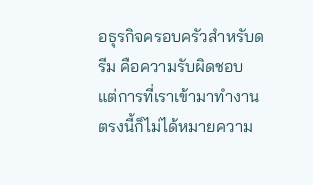อธุรกิจครอบครัวสำหรับดรีม คือความรับผิดชอบ แต่การที่เราเข้ามาทำงานตรงนี้ก็ไม่ได้หมายความ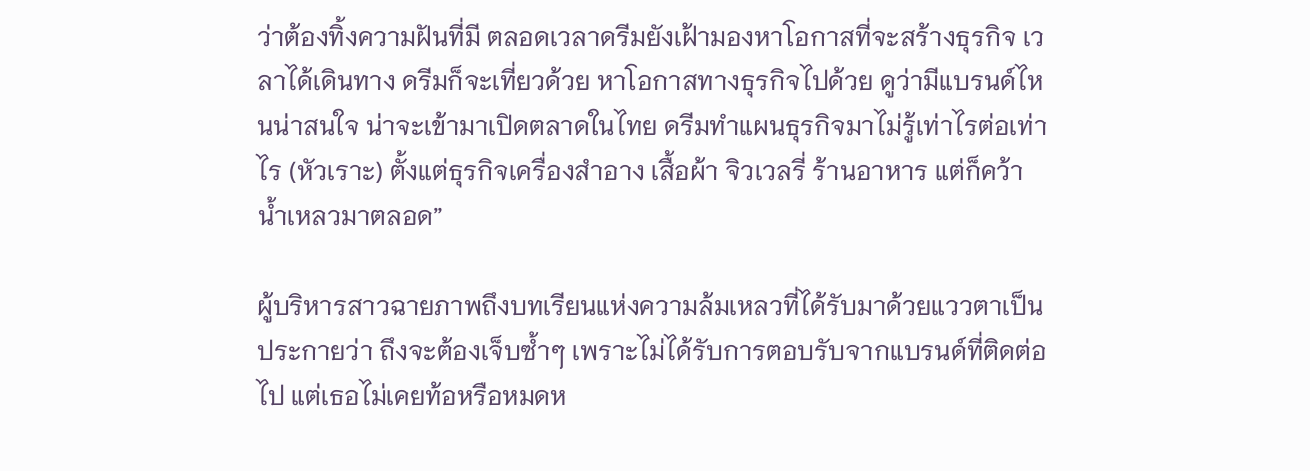ว่าต้องทิ้งความฝันที่มี ตลอดเวลาดรีมยังเฝ้ามองหาโอกาสที่จะสร้างธุรกิจ เวลาได้เดินทาง ดรีมก็จะเที่ยวด้วย หาโอกาสทางธุรกิจไปด้วย ดูว่ามีแบรนด์ไหนน่าสนใจ น่าจะเข้ามาเปิดตลาดในไทย ดรีมทำแผนธุรกิจมาไม่รู้เท่าไรต่อเท่าไร (หัวเราะ) ตั้งแต่ธุรกิจเครื่องสำอาง เสื้อผ้า จิวเวลรี่ ร้านอาหาร แต่ก็คว้าน้ำเหลวมาตลอด”

ผู้บริหารสาวฉายภาพถึงบทเรียนแห่งความล้มเหลวที่ได้รับมาด้วยแววตาเป็นประกายว่า ถึงจะต้องเจ็บซ้ำๆ เพราะไม่ได้รับการตอบรับจากแบรนด์ที่ติดต่อไป แต่เธอไม่เคยท้อหรือหมดห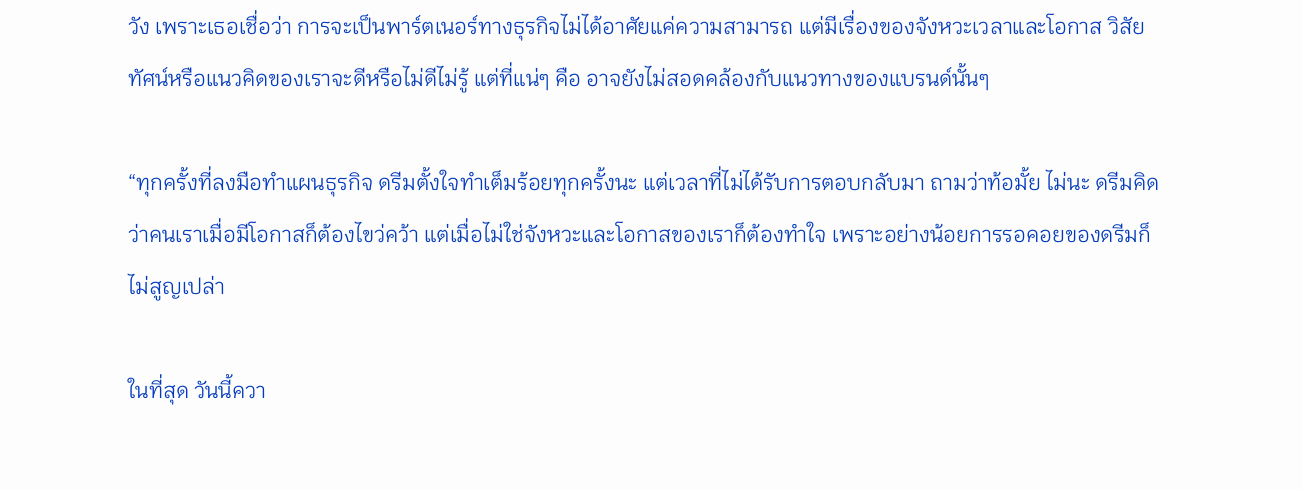วัง เพราะเธอเชื่อว่า การจะเป็นพาร์ตเนอร์ทางธุรกิจไม่ได้อาศัยแค่ความสามารถ แต่มีเรื่องของจังหวะเวลาและโอกาส วิสัยทัศน์หรือแนวคิดของเราจะดีหรือไม่ดีไม่รู้ แต่ที่แน่ๆ คือ อาจยังไม่สอดคล้องกับแนวทางของแบรนด์นั้นๆ

“ทุกครั้งที่ลงมือทำแผนธุรกิจ ดรีมตั้งใจทำเต็มร้อยทุกครั้งนะ แต่เวลาที่ไม่ได้รับการตอบกลับมา ถามว่าท้อมั้ย ไม่นะ ดรีมคิดว่าคนเราเมื่อมีโอกาสก็ต้องไขว่คว้า แต่เมื่อไม่ใช่จังหวะและโอกาสของเราก็ต้องทำใจ เพราะอย่างน้อยการรอคอยของดรีมก็ไม่สูญเปล่า

ในที่สุด วันนี้ควา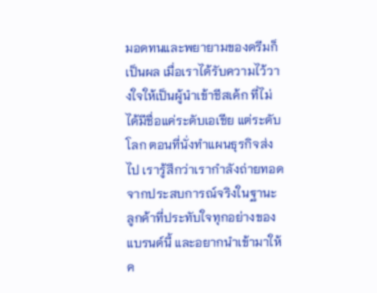มอดทนและพยายามของดรีมก็เป็นผล เมื่อเราได้รับความไว้วางใจให้เป็นผู้นำเข้าชีสเค้ก ที่ไม่ได้มีชื่อแค่ระดับเอเชีย แต่ระดับโลก ตอนที่นั่งทำแผนธุรกิจส่งไป เรารู้สึกว่าเรากำลังถ่ายทอดจากประสบการณ์จริงในฐานะลูกค้าที่ประทับใจทุกอย่างของแบรนด์นี้ และอยากนำเข้ามาให้ค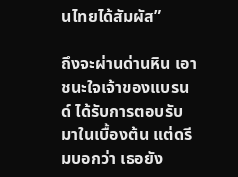นไทยได้สัมผัส”

ถึงจะผ่านด่านหิน เอาชนะใจเจ้าของแบรนด์ ได้รับการตอบรับมาในเบื้องต้น แต่ดรีมบอกว่า เธอยัง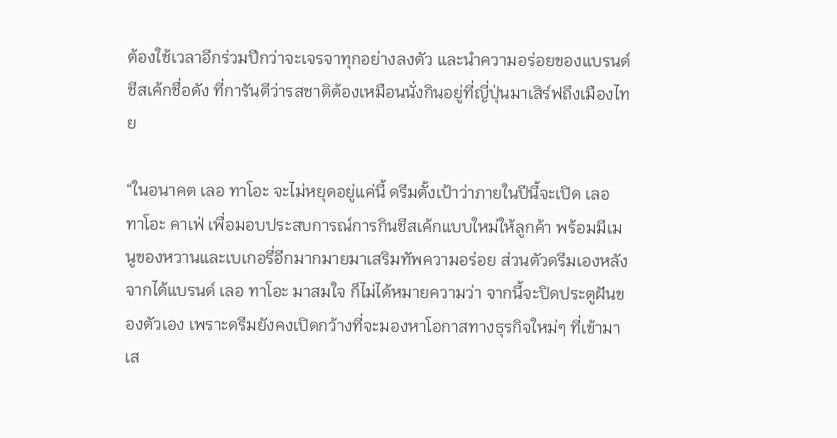ต้องใช้เวลาอีกร่วมปีกว่าจะเจรจาทุกอย่างลงตัว และนำความอร่อยของแบรนด์ชีสเค้กชื่อดัง ที่การันตีว่ารสชาติต้องเหมือนนั่งกินอยู่ที่ญี่ปุ่นมาเสิร์ฟถึงเมืองไทย

“ในอนาคต เลอ ทาโอะ จะไม่หยุดอยู่แค่นี้ ดรีมตั้งเป้าว่าภายในปีนี้จะเปิด เลอ ทาโอะ คาเฟ่ เพื่อมอบประสบการณ์การกินชีสเค้กแบบใหม่ให้ลูกค้า พร้อมมีเมนูของหวานและเบเกอรี่อีกมากมายมาเสริมทัพความอร่อย ส่วนตัวดรีมเองหลังจากได้แบรนด์ เลอ ทาโอะ มาสมใจ ก็ไม่ได้หมายความว่า จากนี้จะปิดประตูฝันของตัวเอง เพราะดรีมยังคงเปิดกว้างที่จะมองหาโอกาสทางธุรกิจใหม่ๆ ที่เข้ามาเส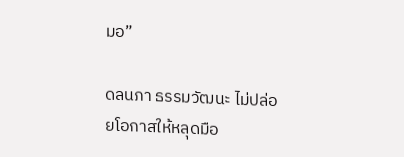มอ”

ดลนภา ธรรมวัฒนะ ไม่ปล่อยโอกาสให้หลุดมือ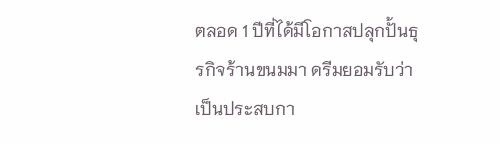ตลอด 1 ปีที่ได้มีโอกาสปลุกปั้นธุรกิจร้านขนมมา ดรีมยอมรับว่าเป็นประสบกา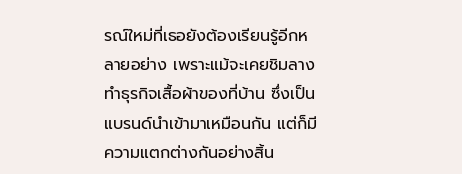รณ์ใหม่ที่เธอยังต้องเรียนรู้อีกหลายอย่าง เพราะแม้จะเคยชิมลางทำธุรกิจเสื้อผ้าของที่บ้าน ซึ่งเป็นแบรนด์นำเข้ามาเหมือนกัน แต่ก็มีความแตกต่างกันอย่างสิ้น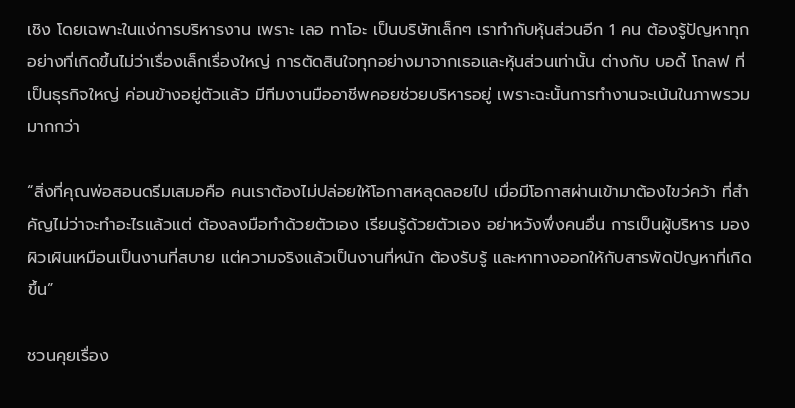เชิง โดยเฉพาะในแง่การบริหารงาน เพราะ เลอ ทาโอะ เป็นบริษัทเล็กๆ เราทำกับหุ้นส่วนอีก 1 คน ต้องรู้ปัญหาทุกอย่างที่เกิดขึ้นไม่ว่าเรื่องเล็กเรื่องใหญ่ การตัดสินใจทุกอย่างมาจากเธอและหุ้นส่วนเท่านั้น ต่างกับ บอดี้ โกลฟ ที่เป็นธุรกิจใหญ่ ค่อนข้างอยู่ตัวแล้ว มีทีมงานมืออาชีพคอยช่วยบริหารอยู่ เพราะฉะนั้นการทำงานจะเน้นในภาพรวมมากกว่า

“สิ่งที่คุณพ่อสอนดรีมเสมอคือ คนเราต้องไม่ปล่อยให้โอกาสหลุดลอยไป เมื่อมีโอกาสผ่านเข้ามาต้องไขว่คว้า ที่สำคัญไม่ว่าจะทำอะไรแล้วแต่ ต้องลงมือทำด้วยตัวเอง เรียนรู้ด้วยตัวเอง อย่าหวังพึ่งคนอื่น การเป็นผู้บริหาร มองผิวเผินเหมือนเป็นงานที่สบาย แต่ความจริงแล้วเป็นงานที่หนัก ต้องรับรู้ และหาทางออกให้กับสารพัดปัญหาที่เกิดขึ้น”

ชวนคุยเรื่อง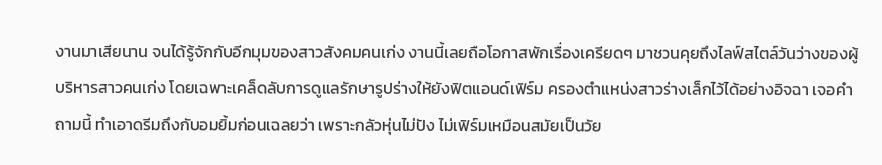งานมาเสียนาน จนได้รู้จักกับอีกมุมของสาวสังคมคนเก่ง งานนี้เลยถือโอกาสพักเรื่องเครียดๆ มาชวนคุยถึงไลฟ์สไตล์วันว่างของผู้บริหารสาวคนเก่ง โดยเฉพาะเคล็ดลับการดูแลรักษารูปร่างให้ยังฟิตแอนด์เฟิร์ม ครองตำแหน่งสาวร่างเล็กไว้ได้อย่างอิจฉา เจอคำถามนี้ ทำเอาดรีมถึงกับอมยิ้มก่อนเฉลยว่า เพราะกลัวหุ่นไม่ปัง ไม่เฟิร์มเหมือนสมัยเป็นวัย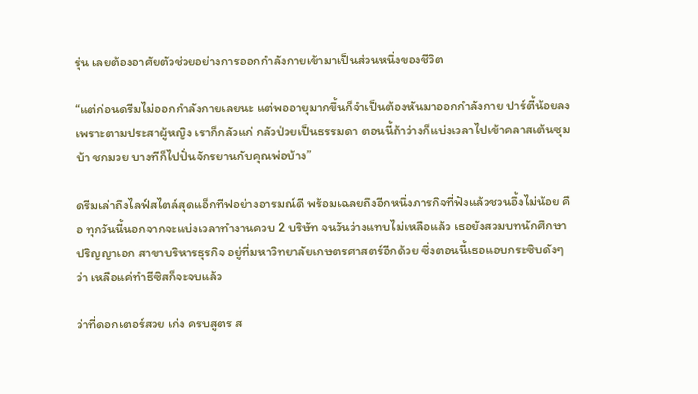รุ่น เลยต้องอาศัยตัวช่วยอย่างการออกกำลังกายเข้ามาเป็นส่วนหนึ่งของชีวิต

“แต่ก่อนดรีมไม่ออกกำลังกายเลยนะ แต่พออายุมากขึ้นก็จำเป็นต้องหันมาออกกำลังกาย ปาร์ตี้น้อยลง เพราะตามประสาผู้หญิง เราก็กลัวแก่ กลัวป่วยเป็นธรรมดา ตอนนี้ถ้าว่างก็แบ่งเวลาไปเข้าคลาสเต้นซุมบ้า ชกมวย บางทีก็ไปปั่นจักรยานกับคุณพ่อบ้าง”

ดรีมเล่าถึงไลฟ์สไตล์สุดแอ็กทีฟอย่างอารมณ์ดี พร้อมเฉลยถึงอีกหนึ่งภารกิจที่ฟังแล้วชวนอึ้งไม่น้อย คือ ทุกวันนี้นอกจากจะแบ่งเวลาทำงานควบ 2 บริษัท จนวันว่างแทบไม่เหลือแล้ว เธอยังสวมบทนักศึกษาปริญญาเอก สาขาบริหารธุรกิจ อยู่ที่มหาวิทยาลัยเกษตรศาสตร์อีกด้วย ซึ่งตอนนี้เธอแอบกระซิบดังๆ ว่า เหลือแค่ทำธีซิสก็จะจบแล้ว

ว่าที่ดอกเตอร์สวย เก่ง ครบสูตร ส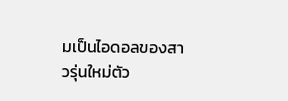มเป็นไอดอลของสาวรุ่นใหม่ตัว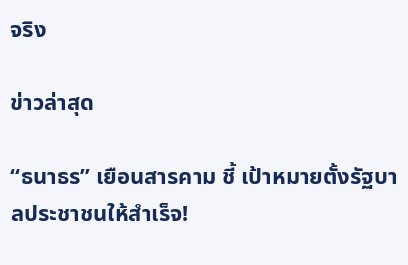จริง

ข่าวล่าสุด

“ธนาธร” เยือนสารคาม ชี้ เป้าหมายตั้งรัฐบาลประชาชนให้สำเร็จ!